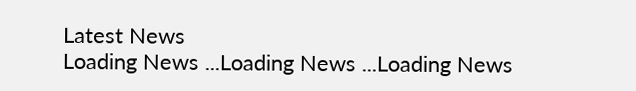Latest News
Loading News ...Loading News ...Loading News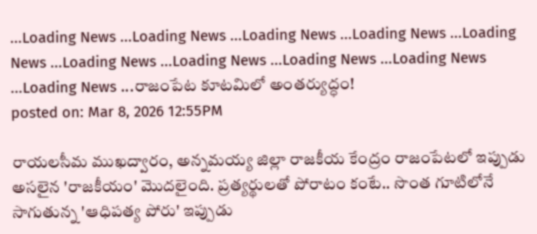...Loading News ...Loading News ...Loading News ...Loading News ...Loading News ...Loading News ...Loading News ...Loading News ...Loading News ...Loading News ...రాజంపేట కూటమిలో అంతర్యుద్ధం!
posted on: Mar 8, 2026 12:55PM

రాయలసీమ ముఖద్వారం, అన్నమయ్య జిల్లా రాజకీయ కేంద్రం రాజంపేటలో ఇప్పుడు అసలైన 'రాజకీయం' మొదలైంది. ప్రత్యర్థులతో పోరాటం కంటే.. సొంత గూటిలోనే సాగుతున్న 'ఆధిపత్య పోరు' ఇప్పుడు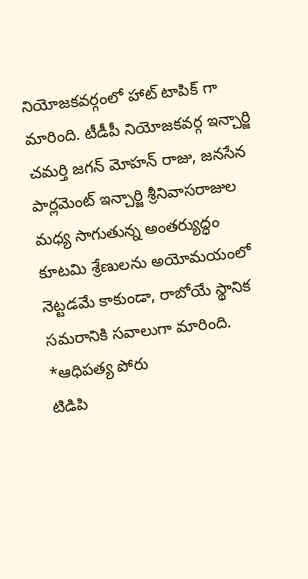నియోజకవర్గంలో హాట్ టాపిక్ గా మారింది. టీడీపీ నియోజకవర్గ ఇన్చార్జి చమర్తి జగన్ మోహన్ రాజు, జనసేన పార్లమెంట్ ఇన్చార్జి శ్రీనివాసరాజుల మధ్య సాగుతున్న అంతర్యుద్ధం కూటమి శ్రేణులను అయోమయంలో నెట్టడమే కాకుండా, రాబోయే స్థానిక సమరానికి సవాలుగా మారింది.
*ఆధిపత్య పోరు
టిడిపి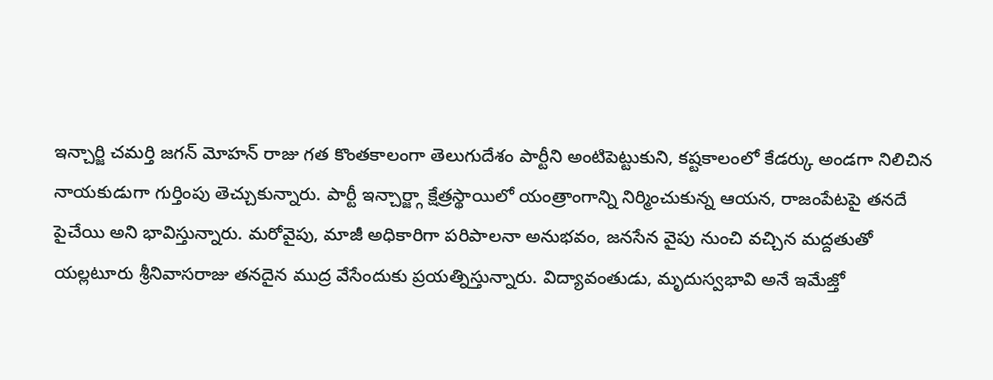ఇన్చార్జి చమర్తి జగన్ మోహన్ రాజు గత కొంతకాలంగా తెలుగుదేశం పార్టీని అంటిపెట్టుకుని, కష్టకాలంలో కేడర్కు అండగా నిలిచిన నాయకుడుగా గుర్తింపు తెచ్చుకున్నారు. పార్టీ ఇన్చార్జ్గా క్షేత్రస్థాయిలో యంత్రాంగాన్ని నిర్మించుకున్న ఆయన, రాజంపేటపై తనదే పైచేయి అని భావిస్తున్నారు. మరోవైపు, మాజీ అధికారిగా పరిపాలనా అనుభవం, జనసేన వైపు నుంచి వచ్చిన మద్దతుతో యల్లటూరు శ్రీనివాసరాజు తనదైన ముద్ర వేసేందుకు ప్రయత్నిస్తున్నారు. విద్యావంతుడు, మృదుస్వభావి అనే ఇమేజ్తో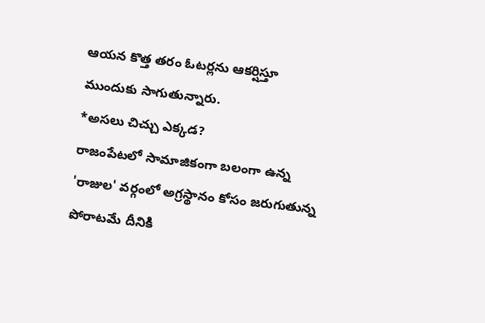ఆయన కొత్త తరం ఓటర్లను ఆకర్షిస్తూ ముందుకు సాగుతున్నారు.
*అసలు చిచ్చు ఎక్కడ?
రాజంపేటలో సామాజికంగా బలంగా ఉన్న 'రాజుల' వర్గంలో అగ్రస్థానం కోసం జరుగుతున్న పోరాటమే దీనికి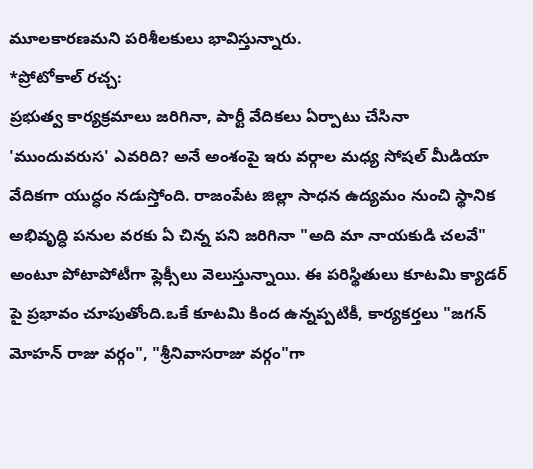మూలకారణమని పరిశీలకులు భావిస్తున్నారు.
*ప్రోటోకాల్ రచ్చ:
ప్రభుత్వ కార్యక్రమాలు జరిగినా, పార్టీ వేదికలు ఏర్పాటు చేసినా 'ముందువరుస' ఎవరిది? అనే అంశంపై ఇరు వర్గాల మధ్య సోషల్ మీడియా వేదికగా యుద్ధం నడుస్తోంది. రాజంపేట జిల్లా సాధన ఉద్యమం నుంచి స్థానిక అభివృద్ధి పనుల వరకు ఏ చిన్న పని జరిగినా "అది మా నాయకుడి చలవే" అంటూ పోటాపోటీగా ఫ్లెక్సీలు వెలుస్తున్నాయి. ఈ పరిస్థితులు కూటమి క్యాడర్ పై ప్రభావం చూపుతోంది.ఒకే కూటమి కింద ఉన్నప్పటికీ, కార్యకర్తలు "జగన్ మోహన్ రాజు వర్గం", "శ్రీనివాసరాజు వర్గం"గా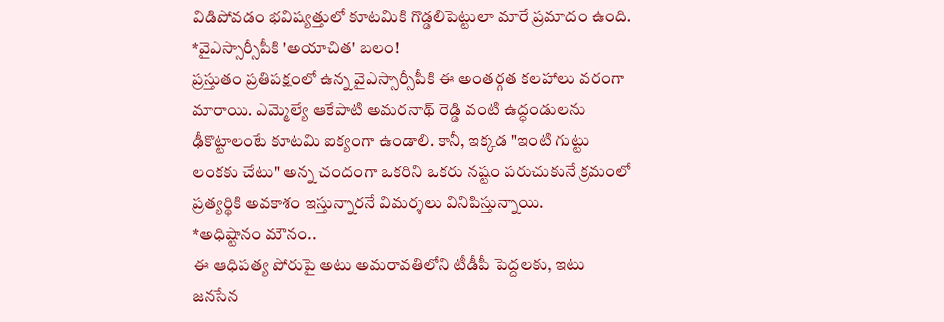విడిపోవడం భవిష్యత్తులో కూటమికి గొడ్డలిపెట్టులా మారే ప్రమాదం ఉంది.
*వైఎస్సార్సీపీకి 'అయాచిత' బలం!
ప్రస్తుతం ప్రతిపక్షంలో ఉన్న వైఎస్సార్సీపీకి ఈ అంతర్గత కలహాలు వరంగా మారాయి. ఎమ్మెల్యే ఆకేపాటి అమరనాథ్ రెడ్డి వంటి ఉద్ధండులను ఢీకొట్టాలంటే కూటమి ఐక్యంగా ఉండాలి. కానీ, ఇక్కడ "ఇంటి గుట్టు లంకకు చేటు" అన్న చందంగా ఒకరిని ఒకరు నష్టం పరుచుకునే క్రమంలో ప్రత్యర్థికి అవకాశం ఇస్తున్నారనే విమర్శలు వినిపిస్తున్నాయి.
*అధిష్టానం మౌనం..
ఈ ఆధిపత్య పోరుపై అటు అమరావతిలోని టీడీపీ పెద్దలకు, ఇటు జనసేన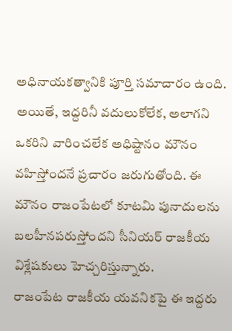అధినాయకత్వానికి పూర్తి సమాచారం ఉంది. అయితే, ఇద్దరినీ వదులుకోలేక, అలాగని ఒకరిని వారించలేక అధిష్టానం మౌనం వహిస్తోందనే ప్రచారం జరుగుతోంది. ఈ మౌనం రాజంపేటలో కూటమి పునాదులను బలహీనపరుస్తోందని సీనియర్ రాజకీయ విశ్లేషకులు హెచ్చరిస్తున్నారు.
రాజంపేట రాజకీయ యవనికపై ఈ ఇద్దరు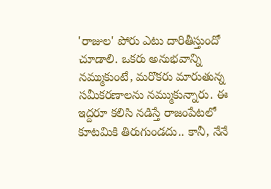'రాజుల' పోరు ఎటు దారితీస్తుందో చూడాలి. ఒకరు అనుభవాన్ని నమ్ముకుంటే, మరొకరు మారుతున్న సమీకరణాలను నమ్ముకున్నారు. ఈ ఇద్దరూ కలిసి నడిస్తే రాజంపేటలో కూటమికి తిరుగుండదు.. కానీ, నేనే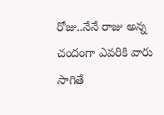రోజు..నేనే రాజు అన్న చందంగా ఎవరికి వారు సాగితే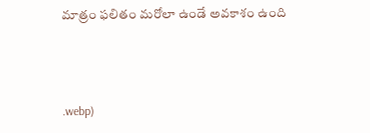మాత్రం ఫలితం మరోలా ఉండే అవకాశం ఉంది



.webp)